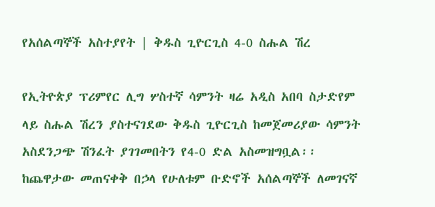የአሰልጣኞች አስተያየት | ቅዱስ ጊዮርጊስ 4-0 ስሑል ሽረ

የኢትዮጵያ ፕሪምየር ሊግ ሦስተኛ ሳምንት ዛሬ አዲስ አበባ ስታድየም ላይ ስሑል ሽረን ያስተናገደው ቅዱስ ጊዮርጊስ ከመጀመሪያው ሳምንት አስደንጋጭ ሽንፈት ያገገመበትን የ4-0 ድል አስመዝግቧል፡፡ ከጨዋታው መጠናቀቅ በኃላ የሁለቱም ቡድኖች አሰልጣኞች ለመገናኛ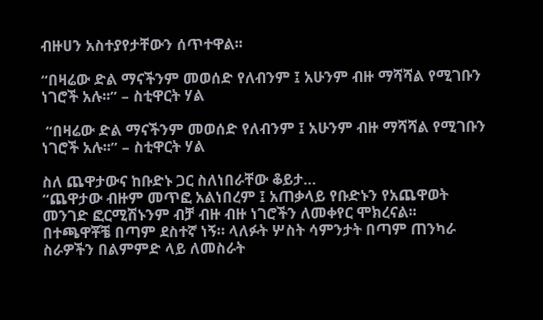ብዙሀን አስተያየታቸውን ሰጥተዋል፡፡

“በዛሬው ድል ማናችንም መወሰድ የለብንም ፤ አሁንም ብዙ ማሻሻል የሚገቡን ነገሮች አሉ፡፡” – ስቲዋርት ሃል

 “በዛሬው ድል ማናችንም መወሰድ የለብንም ፤ አሁንም ብዙ ማሻሻል የሚገቡን ነገሮች አሉ፡፡” – ስቲዋርት ሃል

ስለ ጨዋታውና ከቡድኑ ጋር ስለነበራቸው ቆይታ…
“ጨዋታው ብዙም መጥፎ አልነበረም ፤ አጠቃላይ የቡድኑን የአጨዋወት መንገድ ፎርሚሽኑንም ብቻ ብዙ ብዙ ነገሮችን ለመቀየር ሞክረናል፡፡ በተጫዋቾቼ በጣም ደስተኛ ነኝ። ላለፉት ሦስት ሳምንታት በጣም ጠንካራ ስራዎችን በልምምድ ላይ ለመስራት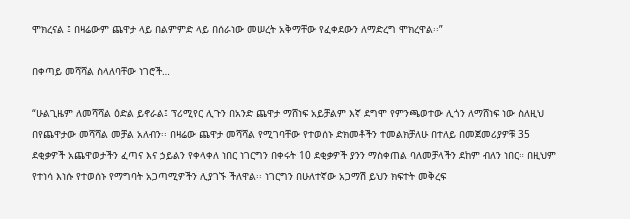ሞክረናል ፤ በዛሬውም ጨዋታ ላይ በልምምድ ላይ በሰራነው መሠረት አቅማቸው የፈቀደውን ለማድረግ ሞክረዋል፡፡”

በቀጣይ መሻሻል ስላለባቸው ነገሮች…

“ሁልጊዜም ለመሻሻል ዕድል ይኖራል፤ ፕሪሚየር ሊጉን በአንድ ጨዋታ ማሸነፍ አይቻልም እኛ ደግሞ የምንጫወተው ሊጎን ለማሸነፍ ነው ስለዚህ በየጨዋታው መሻሻል መቻል አለብን፡፡ በዛሬው ጨዋታ መሻሻል የሚገባቸው የተወሰኑ ድክመቶችን ተመልክቻለሁ በተለይ በመጀመሪያዎቹ 35 ደቂቃዎች አጨዋወታችን ፈጣና እና ኃይልን የቀላቀለ ነበር ነገርግን በቀሩት 10 ደቂቃዎች ያንን ማስቀጠል ባለመቻላችን ደከም ብለን ነበር። በዚህም የተነሳ እነሱ የተወሰኑ የማግባት አጋጣሚዎችን ሊያገኙ ችለዋል፡፡ ነገርግን በሁለተኛው አጋማሽ ይህን ክፍተት መቅረፍ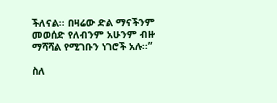ችለናል፡፡ በዛሬው ድል ማናችንም መወሰድ የለብንም አሁንም ብዙ ማሻሻል የሚገቡን ነገሮች አሉ፡፡”

ስለ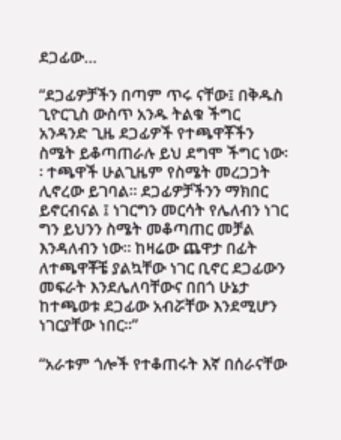ደጋፊው…

“ደጋፊዎቻችን በጣም ጥሩ ናቸው፤ በቅዱስ ጊዮርጊስ ውስጥ አንዱ ትልቁ ችግር አንዳንድ ጊዜ ደጋፊዎች የተጫዋቾችን ስሜት ይቆጣጠራሉ ይህ ደግሞ ችግር ነው፡፡ ተጫዋች ሁልጊዜም የስሜት መረጋጋት ሊኖረው ይገባል፡፡ ደጋፊዎቻችንን ማክበር ይኖርብናል ፤ ነገርግን መርሳት የሌለብን ነገር ግን ይህንን ስሜት መቆጣጠር መቻል እንዳለብን ነው፡፡ ከዛሬው ጨዋታ በፊት ለተጫዋቾቼ ያልኳቸው ነገር ቢኖር ደጋፊውን መፍራት እንደሌለባቸውና በበጎ ሁኔታ ከተጫወቱ ደጋፊው አብሯቸው እንደሚሆን ነገርያቸው ነበር፡፡”

“አራቱም ጎሎች የተቆጠሩት እኛ በሰራናቸው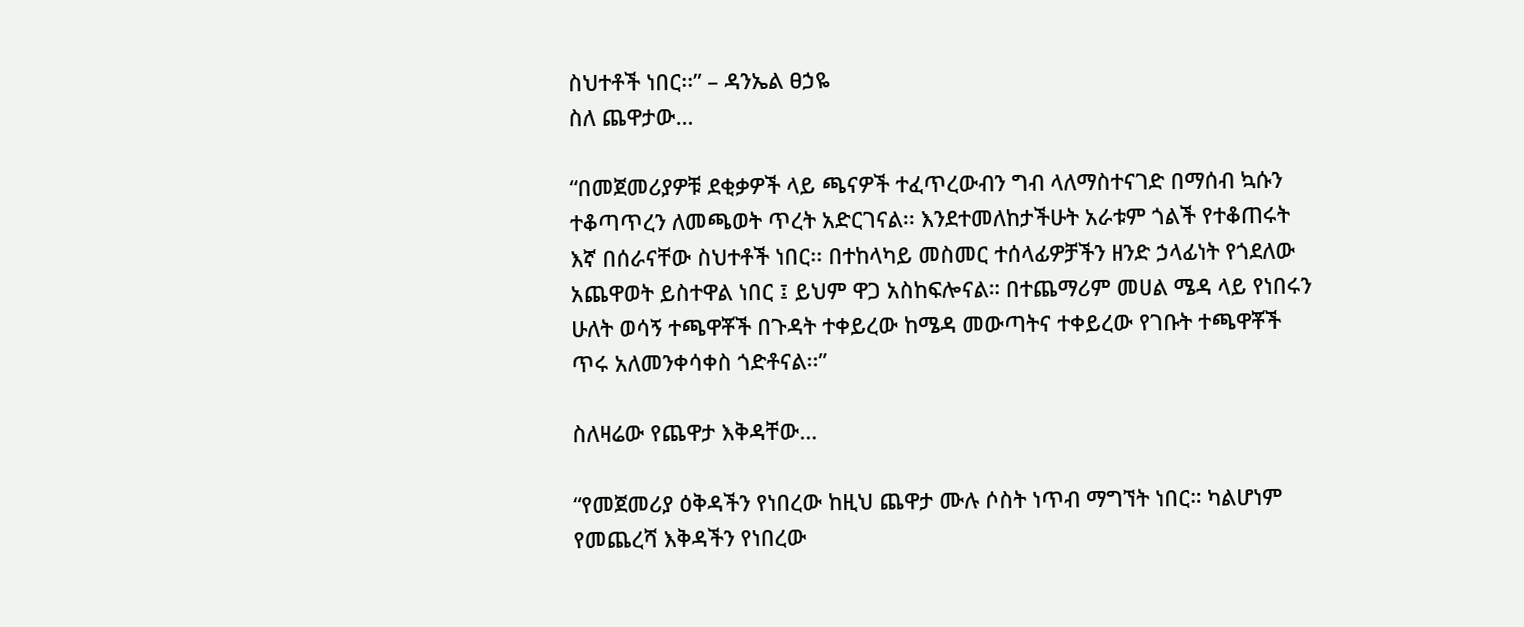ስህተቶች ነበር፡፡” – ዳንኤል ፀኃዬ
ስለ ጨዋታው…

“በመጀመሪያዎቹ ደቂቃዎች ላይ ጫናዎች ተፈጥረውብን ግብ ላለማስተናገድ በማሰብ ኳሱን ተቆጣጥረን ለመጫወት ጥረት አድርገናል፡፡ እንደተመለከታችሁት አራቱም ጎልች የተቆጠሩት እኛ በሰራናቸው ስህተቶች ነበር፡፡ በተከላካይ መስመር ተሰላፊዎቻችን ዘንድ ኃላፊነት የጎደለው አጨዋወት ይስተዋል ነበር ፤ ይህም ዋጋ አስከፍሎናል። በተጨማሪም መሀል ሜዳ ላይ የነበሩን ሁለት ወሳኝ ተጫዋቾች በጉዳት ተቀይረው ከሜዳ መውጣትና ተቀይረው የገቡት ተጫዋቾች ጥሩ አለመንቀሳቀስ ጎድቶናል፡፡”

ስለዛሬው የጨዋታ እቅዳቸው…

“የመጀመሪያ ዕቅዳችን የነበረው ከዚህ ጨዋታ ሙሉ ሶስት ነጥብ ማግኘት ነበር። ካልሆነም የመጨረሻ እቅዳችን የነበረው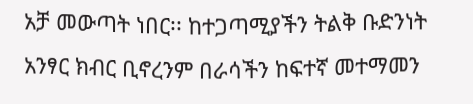አቻ መውጣት ነበር፡፡ ከተጋጣሚያችን ትልቅ ቡድንነት አንፃር ክብር ቢኖረንም በራሳችን ከፍተኛ መተማመን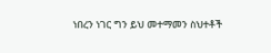ነበረን ነገር ግን ይህ መተማመን ስህተቶች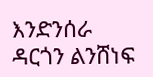እንድንሰራ ዳርጎን ልንሸነፍ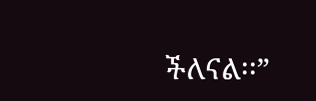ችለናል፡፡”